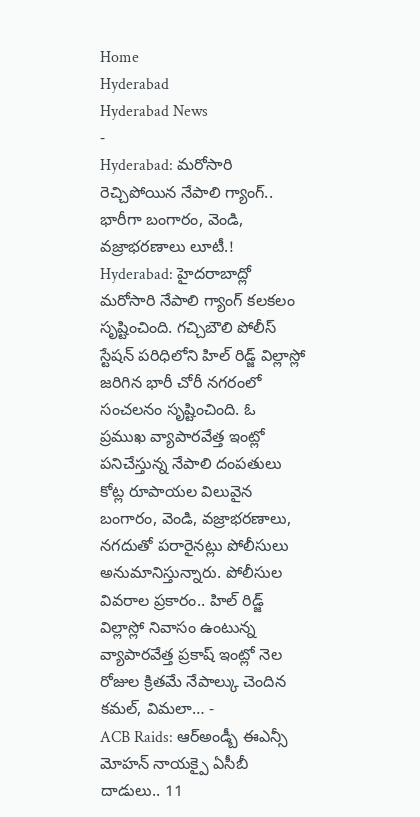Home
Hyderabad
Hyderabad News
-
Hyderabad: మరోసారి రెచ్చిపోయిన నేపాలి గ్యాంగ్.. భారీగా బంగారం, వెండి, వజ్రాభరణాలు లూటీ.!
Hyderabad: హైదరాబాద్లో మరోసారి నేపాలి గ్యాంగ్ కలకలం సృష్టించింది. గచ్చిబౌలి పోలీస్ స్టేషన్ పరిధిలోని హిల్ రిడ్జ్ విల్లాస్లో జరిగిన భారీ చోరీ నగరంలో సంచలనం సృష్టించింది. ఓ ప్రముఖ వ్యాపారవేత్త ఇంట్లో పనిచేస్తున్న నేపాలి దంపతులు కోట్ల రూపాయల విలువైన బంగారం, వెండి, వజ్రాభరణాలు, నగదుతో పరారైనట్లు పోలీసులు అనుమానిస్తున్నారు. పోలీసుల వివరాల ప్రకారం.. హిల్ రిడ్జ్ విల్లాస్లో నివాసం ఉంటున్న వ్యాపారవేత్త ప్రకాష్ ఇంట్లో నెల రోజుల క్రితమే నేపాల్కు చెందిన కమల్, విమలా… -
ACB Raids: ఆర్అండ్బీ ఈఎన్సీ మోహన్ నాయక్పై ఏసీబీ దాడులు.. 11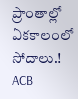ప్రాంతాల్లో ఏకకాలంలో సోదాలు.!
ACB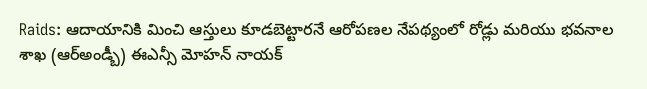Raids: ఆదాయానికి మించి ఆస్తులు కూడబెట్టారనే ఆరోపణల నేపథ్యంలో రోడ్లు మరియు భవనాల శాఖ (ఆర్అండ్బీ) ఈఎన్సీ మోహన్ నాయక్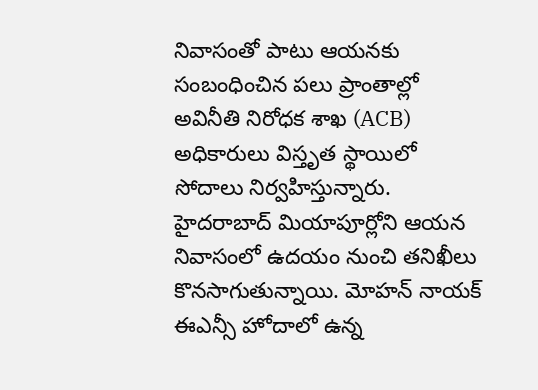నివాసంతో పాటు ఆయనకు సంబంధించిన పలు ప్రాంతాల్లో అవినీతి నిరోధక శాఖ (ACB) అధికారులు విస్తృత స్థాయిలో సోదాలు నిర్వహిస్తున్నారు. హైదరాబాద్ మియాపూర్లోని ఆయన నివాసంలో ఉదయం నుంచి తనిఖీలు కొనసాగుతున్నాయి. మోహన్ నాయక్ ఈఎన్సీ హోదాలో ఉన్న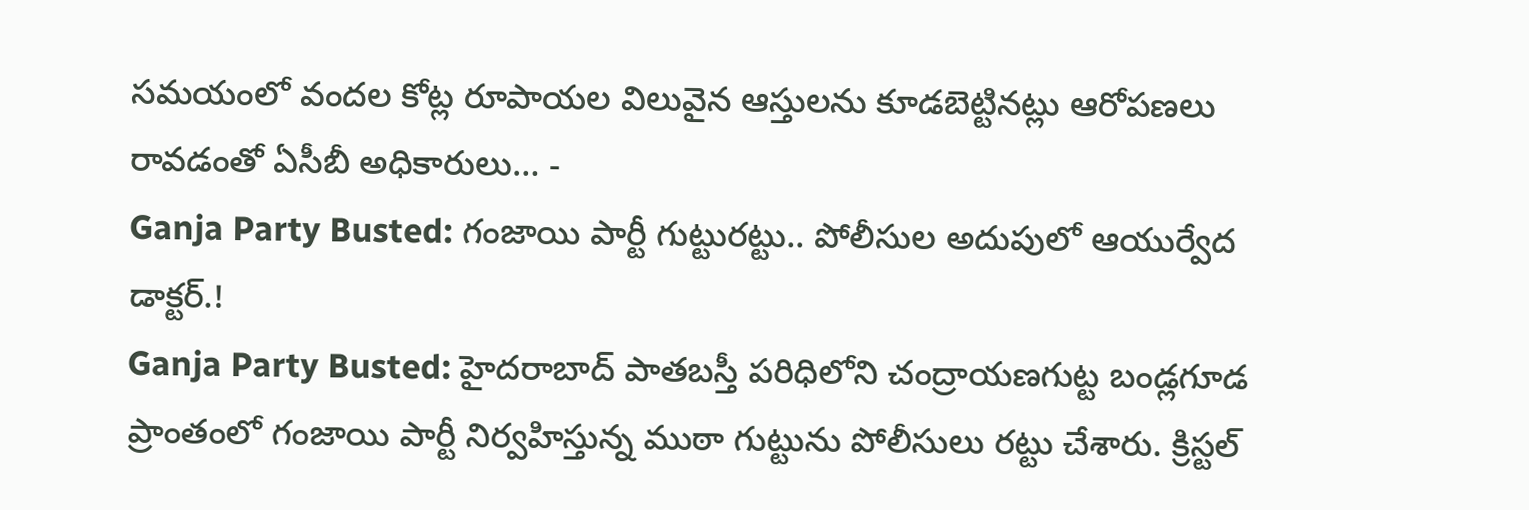సమయంలో వందల కోట్ల రూపాయల విలువైన ఆస్తులను కూడబెట్టినట్లు ఆరోపణలు రావడంతో ఏసీబీ అధికారులు… -
Ganja Party Busted: గంజాయి పార్టీ గుట్టురట్టు.. పోలీసుల అదుపులో ఆయుర్వేద డాక్టర్.!
Ganja Party Busted: హైదరాబాద్ పాతబస్తీ పరిధిలోని చంద్రాయణగుట్ట బండ్లగూడ ప్రాంతంలో గంజాయి పార్టీ నిర్వహిస్తున్న ముఠా గుట్టును పోలీసులు రట్టు చేశారు. క్రిస్టల్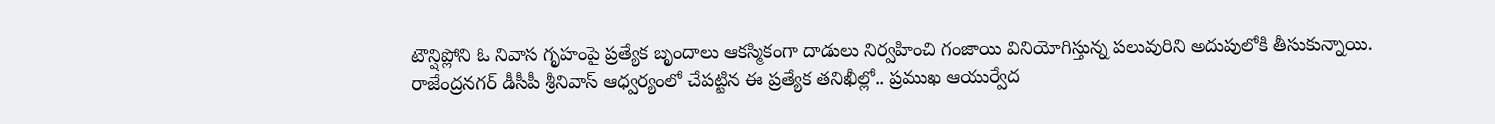టౌన్షిప్లోని ఓ నివాస గృహంపై ప్రత్యేక బృందాలు ఆకస్మికంగా దాడులు నిర్వహించి గంజాయి వినియోగిస్తున్న పలువురిని అదుపులోకి తీసుకున్నాయి. రాజేంద్రనగర్ డీసీపీ శ్రీనివాస్ ఆధ్వర్యంలో చేపట్టిన ఈ ప్రత్యేక తనిఖీల్లో.. ప్రముఖ ఆయుర్వేద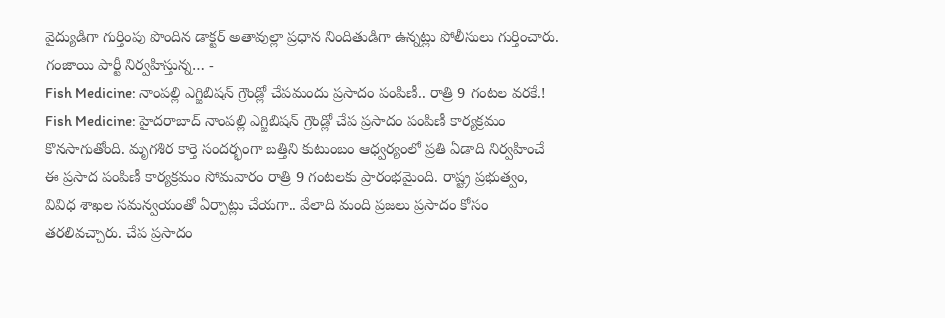వైద్యుడిగా గుర్తింపు పొందిన డాక్టర్ అతావుల్లా ప్రధాన నిందితుడిగా ఉన్నట్లు పోలీసులు గుర్తించారు. గంజాయి పార్టీ నిర్వహిస్తున్న… -
Fish Medicine: నాంపల్లి ఎగ్జిబిషన్ గ్రౌండ్లో చేపమందు ప్రసాదం పంపిణీ.. రాత్రి 9 గంటల వరకే.!
Fish Medicine: హైదరాబాద్ నాంపల్లి ఎగ్జిబిషన్ గ్రౌండ్లో చేప ప్రసాదం పంపిణీ కార్యక్రమం కొనసాగుతోంది. మృగశిర కార్తె సందర్భంగా బత్తిని కుటుంబం ఆధ్వర్యంలో ప్రతి ఏడాది నిర్వహించే ఈ ప్రసాద పంపిణీ కార్యక్రమం సోమవారం రాత్రి 9 గంటలకు ప్రారంభమైంది. రాష్ట్ర ప్రభుత్వం, వివిధ శాఖల సమన్వయంతో ఏర్పాట్లు చేయగా.. వేలాది మంది ప్రజలు ప్రసాదం కోసం తరలివచ్చారు. చేప ప్రసాదం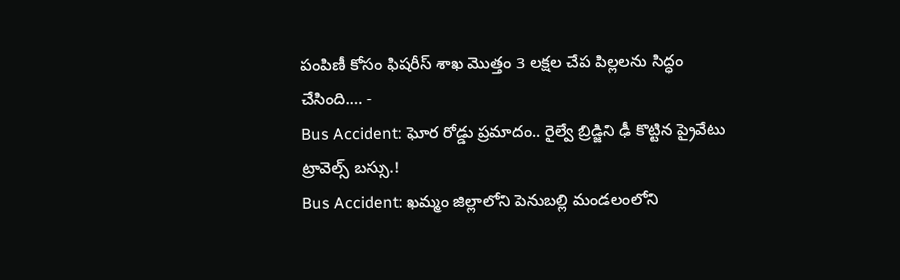పంపిణీ కోసం ఫిషరీస్ శాఖ మొత్తం 3 లక్షల చేప పిల్లలను సిద్ధం చేసింది.… -
Bus Accident: ఘోర రోడ్డు ప్రమాదం.. రైల్వే బ్రిడ్జిని ఢీ కొట్టిన ప్రైవేటు ట్రావెల్స్ బస్సు.!
Bus Accident: ఖమ్మం జిల్లాలోని పెనుబల్లి మండలంలోని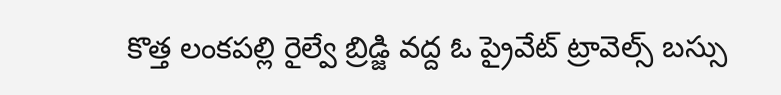కొత్త లంకపల్లి రైల్వే బ్రిడ్జి వద్ద ఓ ప్రైవేట్ ట్రావెల్స్ బస్సు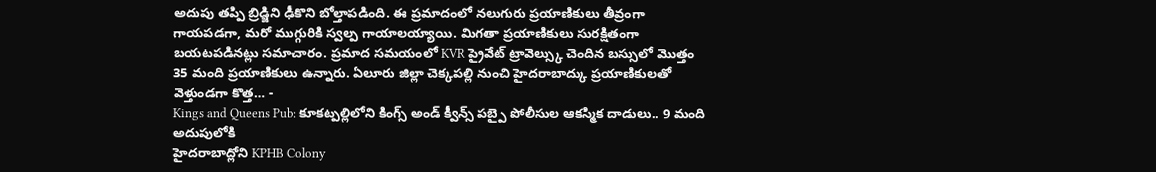అదుపు తప్పి బ్రిడ్జిని ఢీకొని బోల్తాపడింది. ఈ ప్రమాదంలో నలుగురు ప్రయాణికులు తీవ్రంగా గాయపడగా, మరో ముగ్గురికి స్వల్ప గాయాలయ్యాయి. మిగతా ప్రయాణికులు సురక్షితంగా బయటపడినట్లు సమాచారం. ప్రమాద సమయంలో KVR ప్రైవేట్ ట్రావెల్స్కు చెందిన బస్సులో మొత్తం 35 మంది ప్రయాణికులు ఉన్నారు. ఏలూరు జిల్లా చెక్కపల్లి నుంచి హైదరాబాద్కు ప్రయాణికులతో వెళ్తుండగా కొత్త… -
Kings and Queens Pub: కూకట్పల్లిలోని కింగ్స్ అండ్ క్వీన్స్ పబ్పై పోలీసుల ఆకస్మిక దాడులు.. 9 మంది అదుపులోకి
హైదరాబాద్లోని KPHB Colony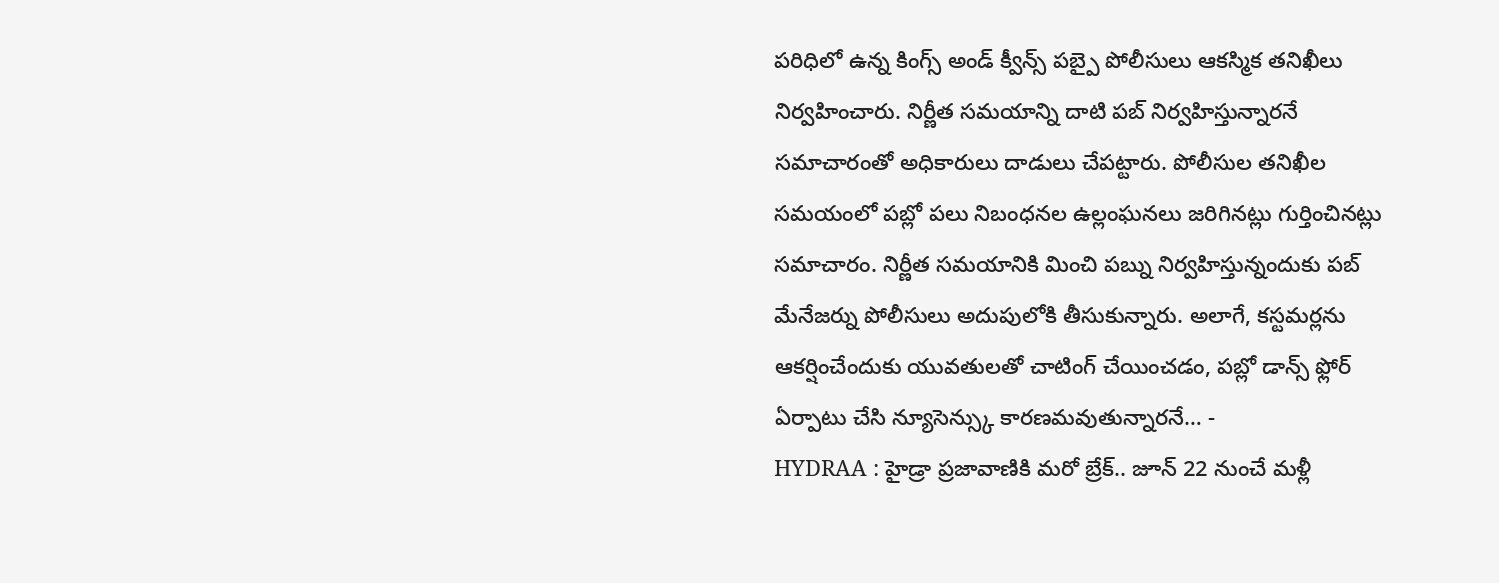పరిధిలో ఉన్న కింగ్స్ అండ్ క్వీన్స్ పబ్పై పోలీసులు ఆకస్మిక తనిఖీలు నిర్వహించారు. నిర్ణీత సమయాన్ని దాటి పబ్ నిర్వహిస్తున్నారనే సమాచారంతో అధికారులు దాడులు చేపట్టారు. పోలీసుల తనిఖీల సమయంలో పబ్లో పలు నిబంధనల ఉల్లంఘనలు జరిగినట్లు గుర్తించినట్లు సమాచారం. నిర్ణీత సమయానికి మించి పబ్ను నిర్వహిస్తున్నందుకు పబ్ మేనేజర్ను పోలీసులు అదుపులోకి తీసుకున్నారు. అలాగే, కస్టమర్లను ఆకర్షించేందుకు యువతులతో చాటింగ్ చేయించడం, పబ్లో డాన్స్ ఫ్లోర్ ఏర్పాటు చేసి న్యూసెన్స్కు కారణమవుతున్నారనే… -
HYDRAA : హైడ్రా ప్రజావాణికి మరో బ్రేక్.. జూన్ 22 నుంచే మళ్లీ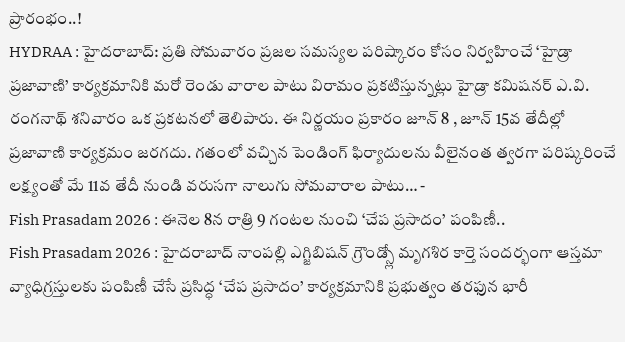ప్రారంభం..!
HYDRAA : హైదరాబాద్: ప్రతి సోమవారం ప్రజల సమస్యల పరిష్కారం కోసం నిర్వహించే ‘హైడ్రా ప్రజావాణి’ కార్యక్రమానికి మరో రెండు వారాల పాటు విరామం ప్రకటిస్తున్నట్లు హైడ్రా కమిషనర్ ఎ.వి. రంగనాథ్ శనివారం ఒక ప్రకటనలో తెలిపారు. ఈ నిర్ణయం ప్రకారం జూన్ 8 , జూన్ 15వ తేదీల్లో ప్రజావాణి కార్యక్రమం జరగదు. గతంలో వచ్చిన పెండింగ్ ఫిర్యాదులను వీలైనంత త్వరగా పరిష్కరించే లక్ష్యంతో మే 11వ తేదీ నుండి వరుసగా నాలుగు సోమవారాల పాటు… -
Fish Prasadam 2026 : ఈనెల 8న రాత్రి 9 గంటల నుంచి ‘చేప ప్రసాదం’ పంపిణీ..
Fish Prasadam 2026 : హైదరాబాద్ నాంపల్లి ఎగ్జిబిషన్ గ్రౌండ్స్లో మృగశిర కార్తె సందర్భంగా ఆస్తమా వ్యాధిగ్రస్తులకు పంపిణీ చేసే ప్రసిద్ధ ‘చేప ప్రసాదం’ కార్యక్రమానికి ప్రభుత్వం తరఫున భారీ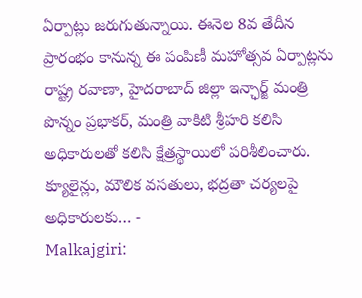ఏర్పాట్లు జరుగుతున్నాయి. ఈనెల 8వ తేదీన ప్రారంభం కానున్న ఈ పంపిణీ మహోత్సవ ఏర్పాట్లను రాష్ట్ర రవాణా, హైదరాబాద్ జిల్లా ఇన్ఛార్జ్ మంత్రి పొన్నం ప్రభాకర్, మంత్రి వాకిటి శ్రీహరి కలిసి అధికారులతో కలిసి క్షేత్రస్థాయిలో పరిశీలించారు. క్యూలైన్లు, మౌలిక వసతులు, భద్రతా చర్యలపై అధికారులకు… -
Malkajgiri: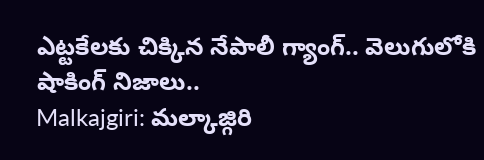ఎట్టకేలకు చిక్కిన నేపాలీ గ్యాంగ్.. వెలుగులోకి షాకింగ్ నిజాలు..
Malkajgiri: మల్కాజ్గిరి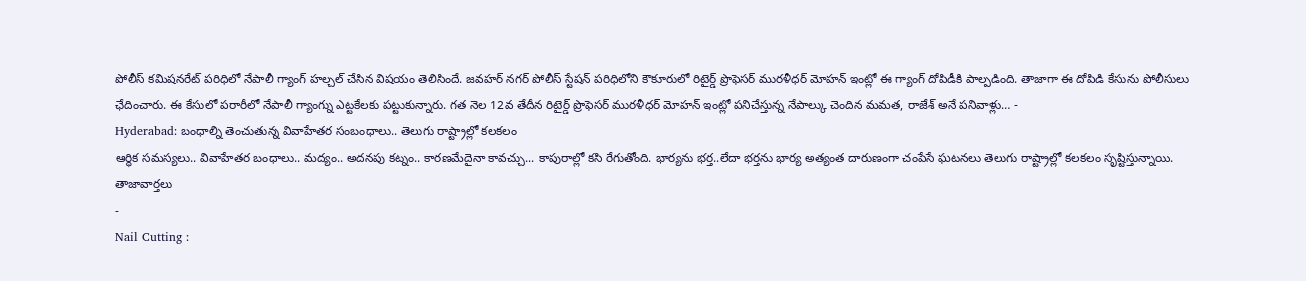పోలీస్ కమిషనరేట్ పరిధిలో నేపాలీ గ్యాంగ్ హల్చల్ చేసిన విషయం తెలిసిందే. జవహర్ నగర్ పోలీస్ స్టేషన్ పరిధిలోని కౌకూరులో రిటైర్డ్ ప్రొఫెసర్ మురళీధర్ మోహన్ ఇంట్లో ఈ గ్యాంగ్ దోపిడీకి పాల్పడింది. తాజాగా ఈ దోపిడి కేసును పోలీసులు ఛేదించారు. ఈ కేసులో పరారీలో నేపాలీ గ్యాంగ్ను ఎట్టకేలకు పట్టుకున్నారు. గత నెల 12వ తేదీన రిటైర్డ్ ప్రొఫెసర్ మురళీధర్ మోహన్ ఇంట్లో పనిచేస్తున్న నేపాల్కు చెందిన మమత, రాజేశ్ అనే పనివాళ్లు… -
Hyderabad: బంధాల్ని తెంచుతున్న వివాహేతర సంబంధాలు.. తెలుగు రాష్ట్రాల్లో కలకలం
ఆర్ధిక సమస్యలు.. వివాహేతర బంధాలు.. మద్యం.. అదనపు కట్నం.. కారణమేదైనా కావచ్చు... కాపురాల్లో కసి రేగుతోంది. భార్యను భర్త..లేదా భర్తను భార్య అత్యంత దారుణంగా చంపేసే ఘటనలు తెలుగు రాష్ట్రాల్లో కలకలం సృష్టిస్తున్నాయి.
తాజావార్తలు
-
Nail Cutting :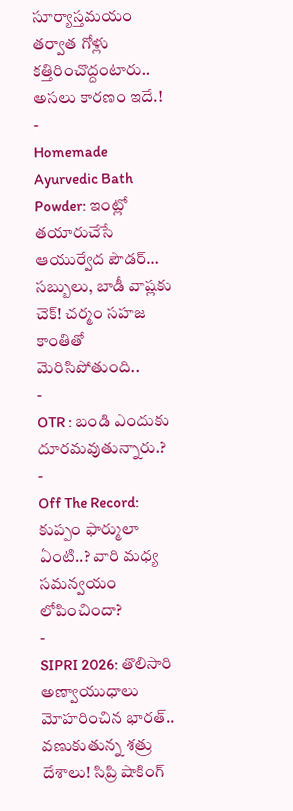సూర్యాస్తమయం తర్వాత గోళ్లు కత్తిరించొద్దంటారు.. అసలు కారణం ఇదే.!
-
Homemade Ayurvedic Bath Powder: ఇంట్లో తయారుచేసే ఆయుర్వేద పౌడర్… సబ్బులు, బాడీ వాష్లకు చెక్! చర్మం సహజ కాంతితో మెరిసిపోతుంది..
-
OTR : బండి ఎందుకు దూరమవుతున్నారు.?
-
Off The Record: కుప్పం ఫార్ములా ఏంటి..? వారి మధ్య సమన్వయం లోపించిందా?
-
SIPRI 2026: తొలిసారి అణ్వాయుధాలు మోహరించిన భారత్.. వణుకుతున్న శత్రు దేశాలు! సిప్రి షాకింగ్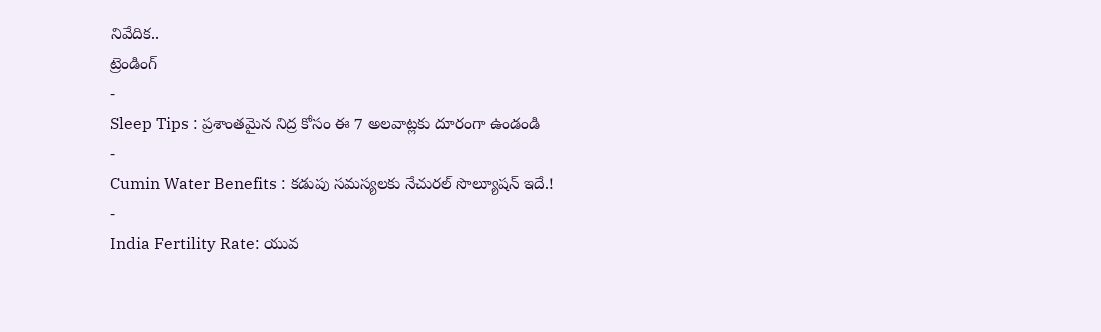నివేదిక..
ట్రెండింగ్
-
Sleep Tips : ప్రశాంతమైన నిద్ర కోసం ఈ 7 అలవాట్లకు దూరంగా ఉండండి
-
Cumin Water Benefits : కడుపు సమస్యలకు నేచురల్ సొల్యూషన్ ఇదే.!
-
India Fertility Rate: యువ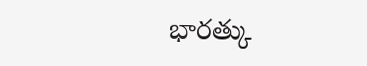భారత్కు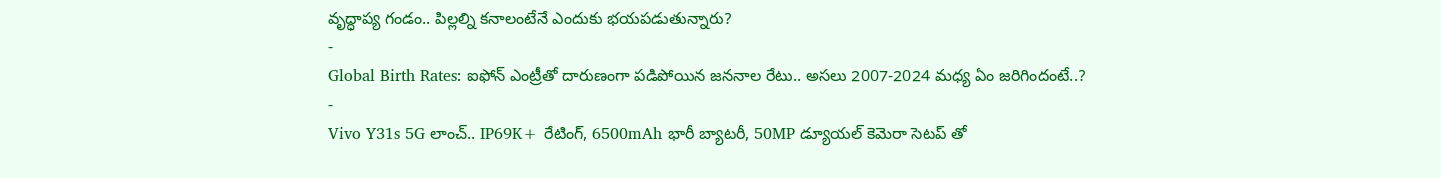వృద్ధాప్య గండం.. పిల్లల్ని కనాలంటేనే ఎందుకు భయపడుతున్నారు?
-
Global Birth Rates: ఐఫోన్ ఎంట్రీతో దారుణంగా పడిపోయిన జననాల రేటు.. అసలు 2007-2024 మధ్య ఏం జరిగిందంటే..?
-
Vivo Y31s 5G లాంచ్.. IP69K+ రేటింగ్, 6500mAh భారీ బ్యాటరీ, 50MP డ్యూయల్ కెమెరా సెటప్ తో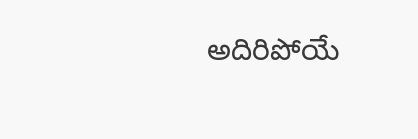అదిరిపోయే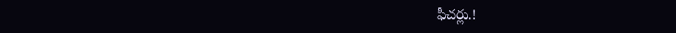ఫీచర్లు.!